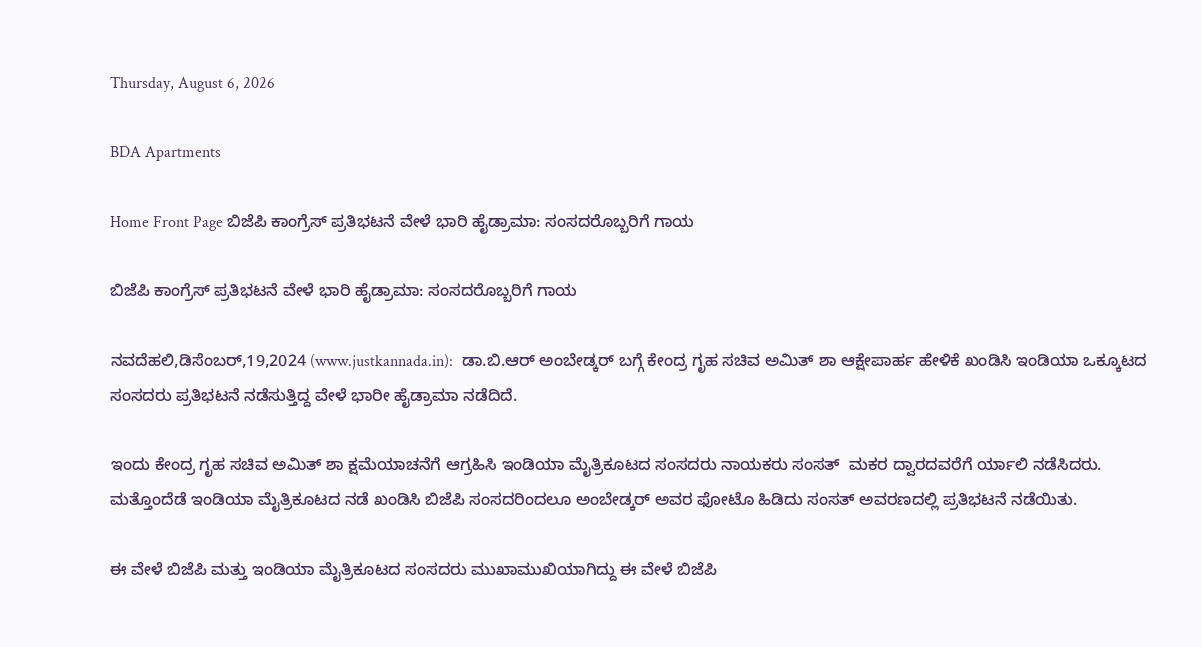Thursday, August 6, 2026

BDA Apartments

Home Front Page ಬಿಜೆಪಿ ಕಾಂಗ್ರೆಸ್ ಪ್ರತಿಭಟನೆ ವೇಳೆ ಭಾರಿ ಹೈಡ್ರಾಮಾ: ಸಂಸದರೊಬ್ಬರಿಗೆ ಗಾಯ

ಬಿಜೆಪಿ ಕಾಂಗ್ರೆಸ್ ಪ್ರತಿಭಟನೆ ವೇಳೆ ಭಾರಿ ಹೈಡ್ರಾಮಾ: ಸಂಸದರೊಬ್ಬರಿಗೆ ಗಾಯ

ನವದೆಹಲಿ,ಡಿಸೆಂಬರ್,19,2024 (www.justkannada.in):  ಡಾ.ಬಿ.ಆರ್ ಅಂಬೇಡ್ಕರ್ ಬಗ್ಗೆ ಕೇಂದ್ರ ಗೃಹ ಸಚಿವ ಅಮಿತ್ ಶಾ ಆಕ್ಷೇಪಾರ್ಹ ಹೇಳಿಕೆ ಖಂಡಿಸಿ ಇಂಡಿಯಾ ಒಕ್ಕೂಟದ ಸಂಸದರು ಪ್ರತಿಭಟನೆ ನಡೆಸುತ್ತಿದ್ದ ವೇಳೆ ಭಾರೀ ಹೈಡ್ರಾಮಾ ನಡೆದಿದೆ.

ಇಂದು ಕೇಂದ್ರ ಗೃಹ ಸಚಿವ ಅಮಿತ್ ಶಾ ಕ್ಷಮೆಯಾಚನೆಗೆ ಆಗ್ರಹಿಸಿ ಇಂಡಿಯಾ ಮೈತ್ರಿಕೂಟದ ಸಂಸದರು ನಾಯಕರು ಸಂಸತ್  ಮಕರ ದ್ವಾರದವರೆಗೆ ರ್ಯಾಲಿ ನಡೆಸಿದರು.  ಮತ್ತೊಂದೆಡೆ ಇಂಡಿಯಾ ಮೈತ್ರಿಕೂಟದ ನಡೆ ಖಂಡಿಸಿ ಬಿಜೆಪಿ ಸಂಸದರಿಂದಲೂ ಅಂಬೇಡ್ಕರ್ ಅವರ ಫೋಟೊ ಹಿಡಿದು ಸಂಸತ್ ಅವರಣದಲ್ಲಿ ಪ್ರತಿಭಟನೆ ನಡೆಯಿತು.

ಈ ವೇಳೆ ಬಿಜೆಪಿ ಮತ್ತು ಇಂಡಿಯಾ ಮೈತ್ರಿಕೂಟದ ಸಂಸದರು ಮುಖಾಮುಖಿಯಾಗಿದ್ದು ಈ ವೇಳೆ ಬಿಜೆಪಿ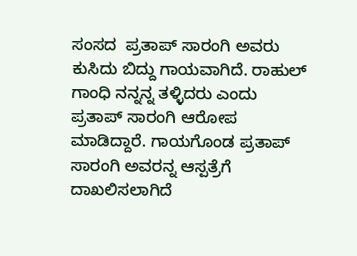ಸಂಸದ  ಪ್ರತಾಪ್ ಸಾರಂಗಿ ಅವರು ಕುಸಿದು ಬಿದ್ದು ಗಾಯವಾಗಿದೆ. ರಾಹುಲ್ ಗಾಂಧಿ ನನ್ನನ್ನ ತಳ್ಳಿದರು ಎಂದು ಪ್ರತಾಪ್ ಸಾರಂಗಿ ಆರೋಪ ಮಾಡಿದ್ದಾರೆ. ಗಾಯಗೊಂಡ ಪ್ರತಾಪ್ ಸಾರಂಗಿ ಅವರನ್ನ ಆಸ್ಪತ್ರೆಗೆ ದಾಖಲಿಸಲಾಗಿದೆ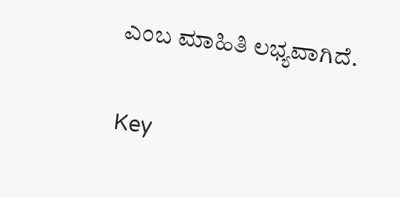ಎಂಬ ಮಾಹಿತಿ ಲಭ್ಯವಾಗಿದೆ.

Key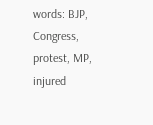words: BJP, Congress,  protest, MP, injured